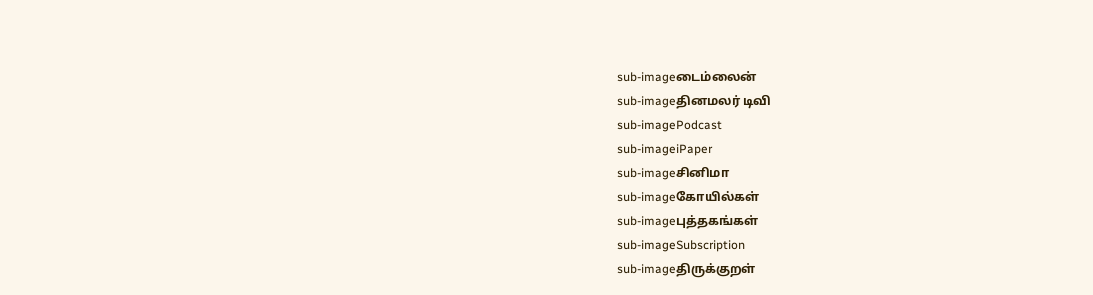sub-imageடைம்லைன்
sub-imageதினமலர் டிவி
sub-imagePodcast
sub-imageiPaper
sub-imageசினிமா
sub-imageகோயில்கள்
sub-imageபுத்தகங்கள்
sub-imageSubscription
sub-imageதிருக்குறள்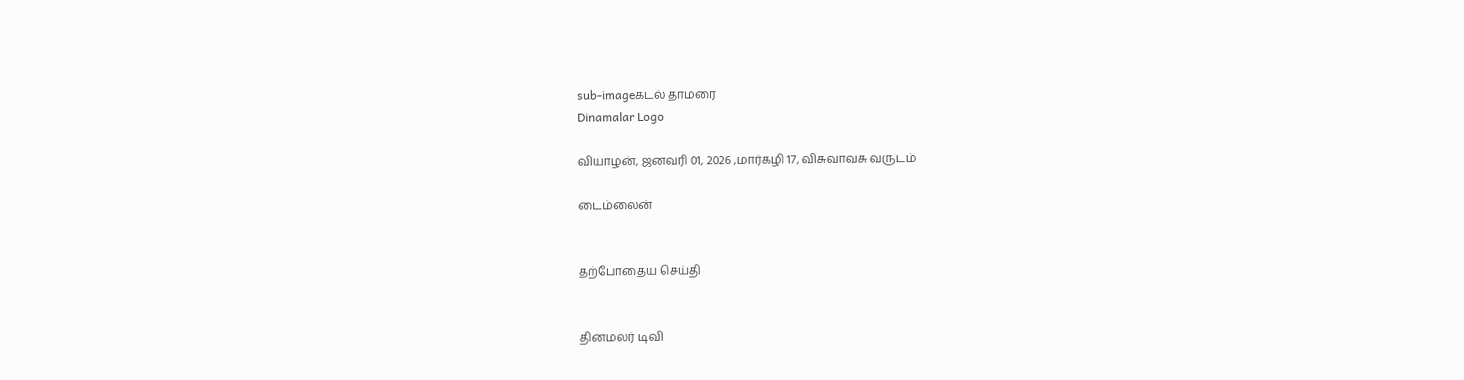sub-imageகடல் தாமரை
Dinamalar Logo

வியாழன், ஜனவரி 01, 2026 ,மார்கழி 17, விசுவாவசு வருடம்

டைம்லைன்


தற்போதைய செய்தி


தினமலர் டிவி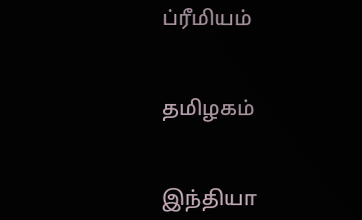ப்ரீமியம்


தமிழகம்


இந்தியா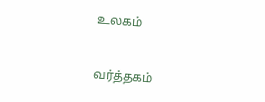உலகம்


வர்த்தகம்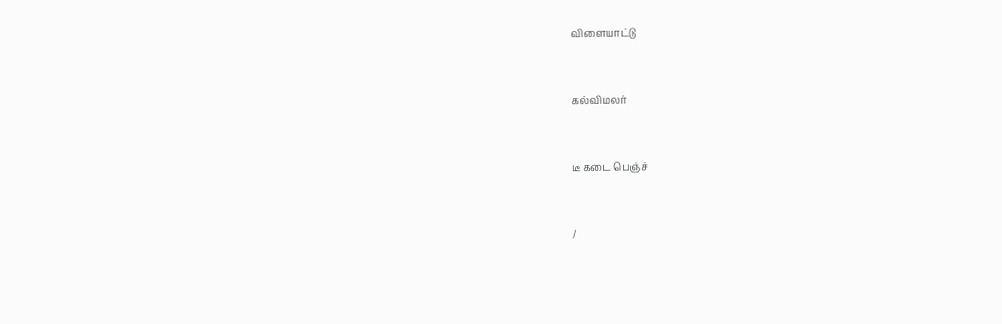விளையாட்டு


கல்விமலர்


டீ கடை பெஞ்ச்


/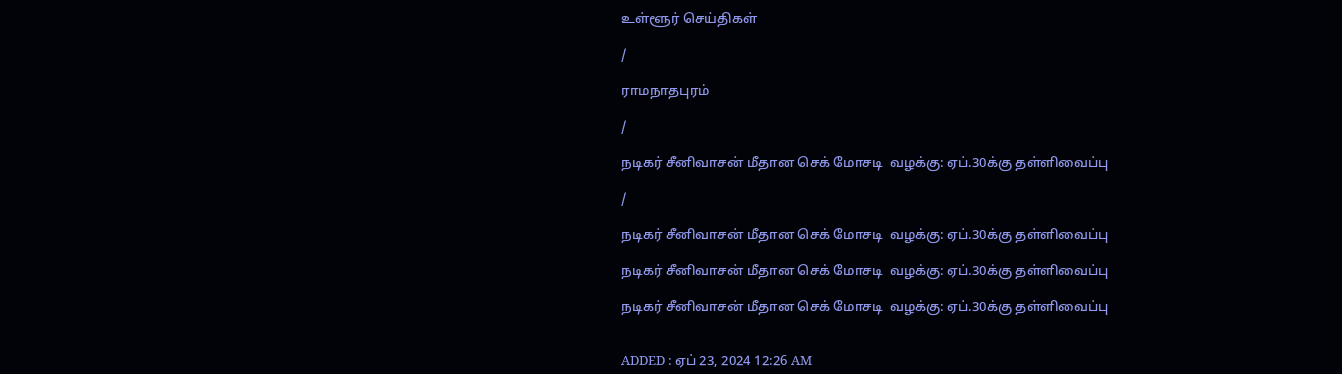உள்ளூர் செய்திகள்

/

ராமநாதபுரம்

/

நடிகர் சீனிவாசன் மீதான செக் மோசடி  வழக்கு: ஏப்.30க்கு தள்ளிவைப்பு

/

நடிகர் சீனிவாசன் மீதான செக் மோசடி  வழக்கு: ஏப்.30க்கு தள்ளிவைப்பு

நடிகர் சீனிவாசன் மீதான செக் மோசடி  வழக்கு: ஏப்.30க்கு தள்ளிவைப்பு

நடிகர் சீனிவாசன் மீதான செக் மோசடி  வழக்கு: ஏப்.30க்கு தள்ளிவைப்பு


ADDED : ஏப் 23, 2024 12:26 AM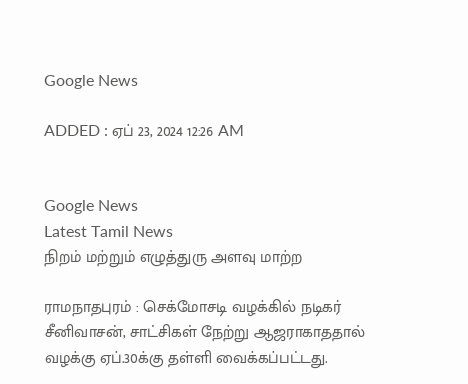Google News

ADDED : ஏப் 23, 2024 12:26 AM


Google News
Latest Tamil News
நிறம் மற்றும் எழுத்துரு அளவு மாற்ற

ராமநாதபுரம் : செக்மோசடி வழக்கில் நடிகர் சீனிவாசன், சாட்சிகள் நேற்று ஆஜராகாததால் வழக்கு ஏப்.30க்கு தள்ளி வைக்கப்பட்டது.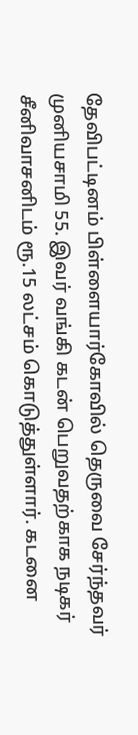தேவிபட்டினம் பிள்ளையார்கோவில் தெருவை சேர்ந்தவர் முனியசாமி 55. இவர் வங்கி கடன் பெறுவதற்காக நடிகர் சீனிவாசனிடம் ரூ.15 லட்சம் கொடுத்துள்ளார். கடனை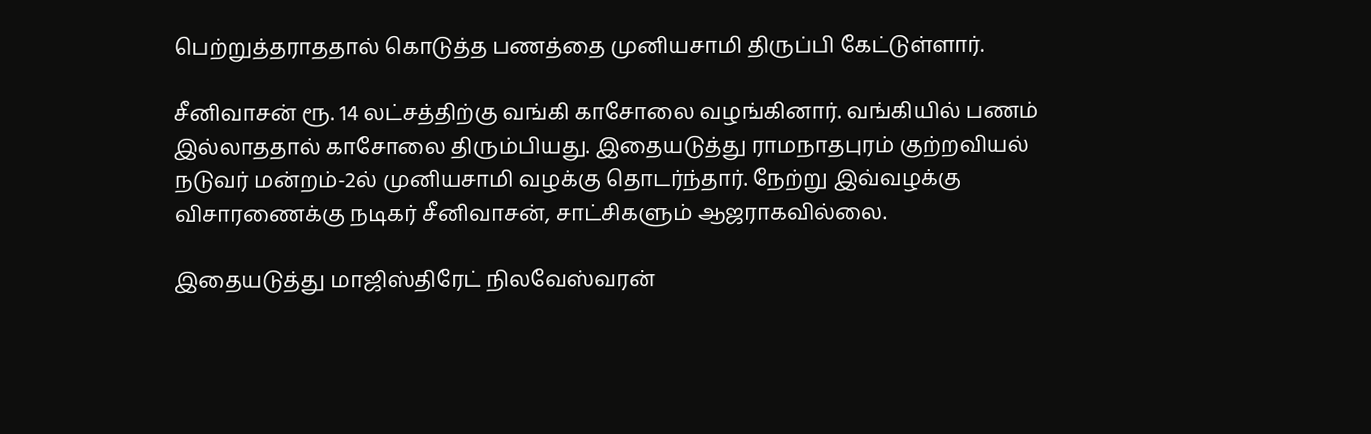பெற்றுத்தராததால் கொடுத்த பணத்தை முனியசாமி திருப்பி கேட்டுள்ளார்.

சீனிவாசன் ரூ. 14 லட்சத்திற்கு வங்கி காசோலை வழங்கினார். வங்கியில் பணம் இல்லாததால் காசோலை திரும்பியது. இதையடுத்து ராமநாதபுரம் குற்றவியல் நடுவர் மன்றம்-2ல் முனியசாமி வழக்கு தொடர்ந்தார். நேற்று இவ்வழக்கு விசாரணைக்கு நடிகர் சீனிவாசன், சாட்சிகளும் ஆஜராகவில்லை.

இதையடுத்து மாஜிஸ்திரேட் நிலவேஸ்வரன்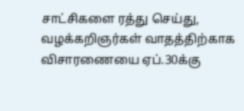சாட்சிகளை ரத்து செய்து, வழக்கறிஞர்கள் வாதத்திற்காக விசாரணையை ஏப்.30க்கு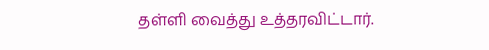தள்ளி வைத்து உத்தரவிட்டார்.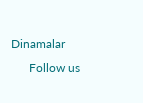Dinamalar
      Follow us